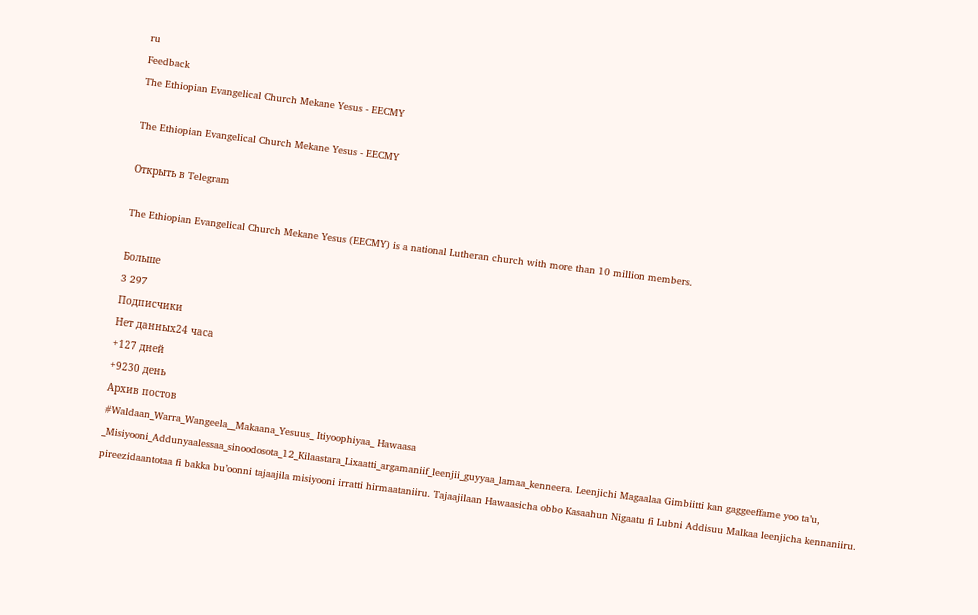ru
Feedback
The Ethiopian Evangelical Church Mekane Yesus - EECMY

The Ethiopian Evangelical Church Mekane Yesus - EECMY

Открыть в Telegram

The Ethiopian Evangelical Church Mekane Yesus (EECMY) is a national Lutheran church with more than 10 million members.

Больше
3 297
Подписчики
Нет данных24 часа
+127 дней
+9230 день
Архив постов
#Waldaan_Warra_Wangeela__Makaana_Yesuus_ Itiyoophiyaa_ Hawaasa _Misiyooni_Addunyaalessaa_sinoodosota_12_Kilaastara_Lixaatti_argamaniif_leenjii_guyyaa_lamaa_kenneera. Leenjichi Magaalaa Gimbiitti kan gaggeeffame yoo ta’u, pireezidaantotaa fi bakka bu’oonni tajaajila misiyooni irratti hirmaataniiru. Tajaajilaan Hawaasicha obbo Kasaahun Nigaatu fi Lubni Addisuu Malkaa leenjicha kennaniiru.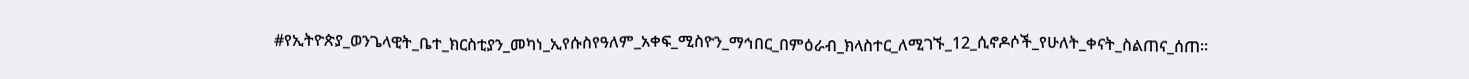#የኢትዮጵያ_ወንጌላዊት_ቤተ_ክርስቲያን_መካነ_ኢየሱስየዓለም_አቀፍ_ሚስዮን_ማኅበር_በምዕራብ_ክላስተር_ለሚገኙ_12_ሲኖዶሶች_የሁለት_ቀናት_ስልጠና_ሰጠ።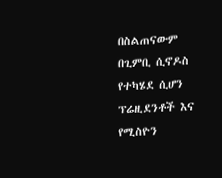በስልጠናውም በጊምቢ ሲኖዶስ የተካሄደ ሲሆን ፕሬዚደንቶች እና የሚስዮን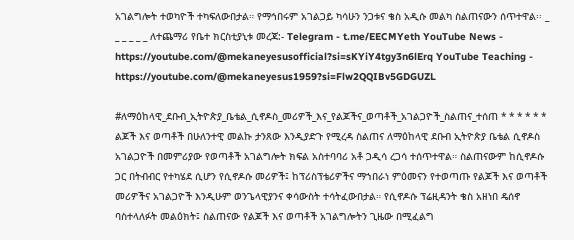አገልግሎት ተወካዮች ተካፍለውበታል። የማኅበሩም አገልጋይ ካሳሁን ንጋቱና ቄስ አዲሱ መልካ ስልጠናውን ሰጥተዋል፡፡ _ _ _ _ _ _ ለተጨማሪ የቤተ ክርስቲያኒቱ መረጃ:- Telegram - t.me/EECMYeth YouTube News - https://youtube.com/@mekaneyesusofficial?si=sKYiY4tgy3n6lErq YouTube Teaching - https://youtube.com/@mekaneyesus1959?si=Flw2QQIBv5GDGUZL

#ለማዕከላዊ_ደቡብ_ኢትዮጵያ_ቤቴል_ሲኖዶስ_መሪዎች_እና_የልጆችና_ወጣቶች_አገልጋዮች_ስልጠና_ተሰጠ * * * * * * ልጆች እና ወጣቶች በሁለንተዊ መልኩ ታንጸው እንዲያድጉ የሚረዳ ስልጠና ለማዕከላዊ ደቡብ ኢትዮጵያ ቤቴል ሲኖዶስ አገልጋዮች በመምሪያው የወጣቶች አገልግሎት ክፍል አስተባባሪ አቶ ጋዲሳ ረጋሳ ተሰጥተዋል። ስልጠናውም ከሲኖዶሱ ጋር በትብብር የተካሄደ ሲሆን የሲኖዶሱ መሪዎች፤ ከፕሪስፕቴሪዎችና ማኀበራነ ምዕመናን የተወጣጡ የልጆች እና ወጣቶች መሪዎችና አገልጋዮች እንዲሁም ወንጌላዊያንና ቀሳውስት ተሳትፈውበታል። የሲኖዶሱ ፕሬዚዳንት ቄስ አዘነበ ዴሰኖ ባስተላለፉት መልዕክት፤ ስልጠናው የልጆች እና ወጣቶች አገልግሎትን ጊዜው በሚፈልግ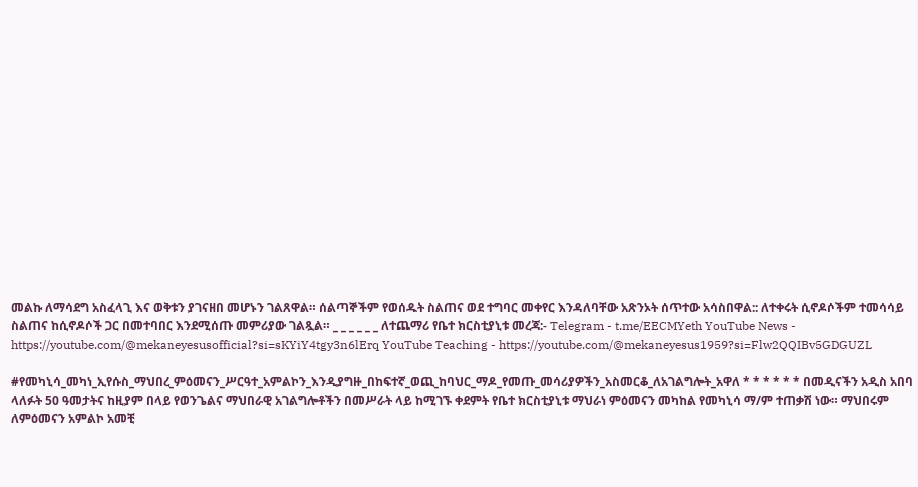መልኩ ለማሳደግ አስፈላጊ እና ወቅቱን ያገናዘበ መሆኑን ገልጸዋል። ሰልጣኞችም የወሰዱት ስልጠና ወደ ተግባር መቀየር እንዳለባቸው አጽንኦት ሰጥተው አሳስበዋል:: ለተቀሩት ሲኖዶሶችም ተመሳሳይ ስልጠና ከሲኖዶሶች ጋር በመተባበር እንደሚሰጡ መምሪያው ገልጿል። _ _ _ _ _ _ ለተጨማሪ የቤተ ክርስቲያኒቱ መረጃ:- Telegram - t.me/EECMYeth YouTube News - https://youtube.com/@mekaneyesusofficial?si=sKYiY4tgy3n6lErq YouTube Teaching - https://youtube.com/@mekaneyesus1959?si=Flw2QQIBv5GDGUZL

#የመካኒሳ_መካነ_ኢየሱስ_ማህበረ_ምዕመናን_ሥርዓተ_አምልኮን_እንዲያግዙ_በከፍተኛ_ወጪ_ከባህር_ማዶ_የመጡ_መሳሪያዎችን_አስመርቆ_ለአገልግሎት_አዋለ * * * * * * በመዲናችን አዲስ አበባ ላለፉት 50 ዓመታትና ከዚያም በላይ የወንጌልና ማህበራዊ አገልግሎቶችን በመሥራት ላይ ከሚገኙ ቀደምት የቤተ ክርስቲያኒቱ ማህራነ ምዕመናን መካከል የመካኒሳ ማ/ም ተጠቃሽ ነው። ማህበሩም ለምዕመናን አምልኮ አመቺ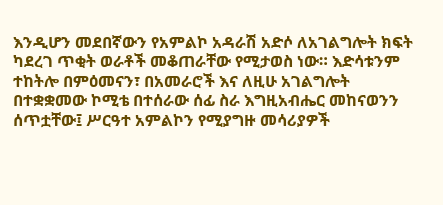እንዲሆን መደበኛውን የአምልኮ አዳራሽ አድሶ ለአገልግሎት ክፍት ካደረገ ጥቂት ወራቶች መቆጠራቸው የሚታወስ ነው። እድሳቱንም ተከትሎ በምዕመናን፣ በአመራሮች እና ለዚሁ አገልግሎት በተቋቋመው ኮሚቴ በተሰራው ሰፊ ስራ እግዚአብሔር መከናወንን ሰጥቷቸው፤ ሥርዓተ አምልኮን የሚያግዙ መሳሪያዎች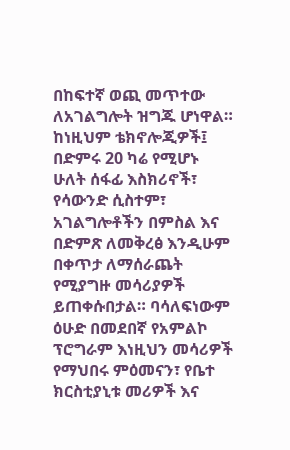በከፍተኛ ወጪ መጥተው ለአገልግሎት ዝግጁ ሆነዋል። ከነዚህም ቴክኖሎጂዎች፤ በድምሩ 20 ካሬ የሚሆኑ ሁለት ሰፋፊ እስክሪኖች፣ የሳውንድ ሲስተም፣ አገልግሎቶችን በምስል እና በድምጽ ለመቅረፅ እንዲሁም በቀጥታ ለማሰራጨት የሚያግዙ መሳሪያዎች ይጠቀሱበታል። ባሳለፍነውም ዕሁድ በመደበኛ የአምልኮ ፕሮግራም እነዚህን መሳሪዎች የማህበሩ ምዕመናን፣ የቤተ ክርስቲያኒቱ መሪዎች እና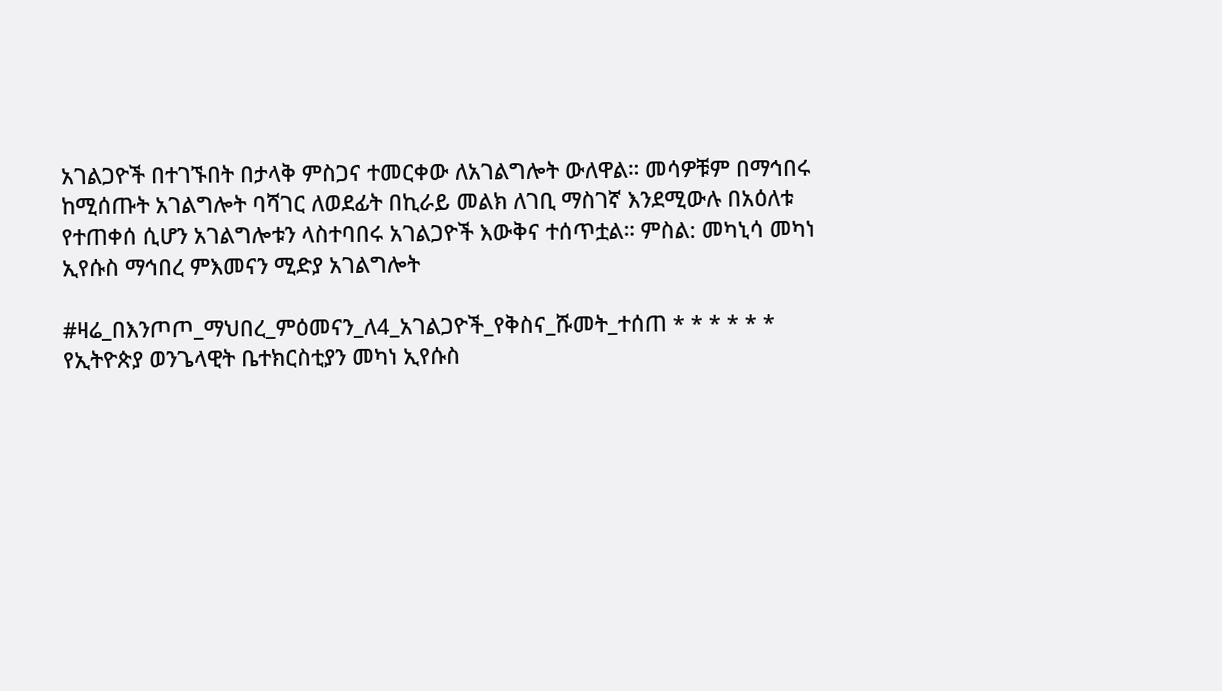አገልጋዮች በተገኙበት በታላቅ ምስጋና ተመርቀው ለአገልግሎት ውለዋል። መሳዎቹም በማኅበሩ ከሚሰጡት አገልግሎት ባሻገር ለወደፊት በኪራይ መልክ ለገቢ ማስገኛ እንደሚውሉ በአዕለቱ የተጠቀሰ ሲሆን አገልግሎቱን ላስተባበሩ አገልጋዮች እውቅና ተሰጥቷል። ምስል: መካኒሳ መካነ ኢየሱስ ማኅበረ ምእመናን ሚድያ አገልግሎት

#ዛሬ_በእንጦጦ_ማህበረ_ምዕመናን_ለ4_አገልጋዮች_የቅስና_ሹመት_ተሰጠ * * * * * * የኢትዮጵያ ወንጌላዊት ቤተክርስቲያን መካነ ኢየሱስ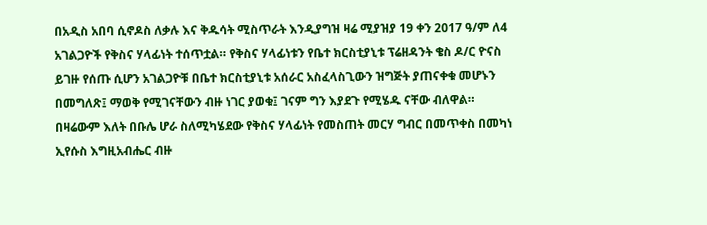በአዲስ አበባ ሲኖዶስ ለቃሉ እና ቅዱሳት ሚስጥራት እንዲያግዝ ዛሬ ሚያዝያ 19 ቀን 2017 ዓ/ም ለ4 አገልጋዮች የቅስና ሃላፊነት ተሰጥቷል። የቅስና ሃላፊነቱን የቤተ ክርስቲያኒቱ ፕሬዘዳንት ቄስ ዶ/ር ዮናስ ይገዙ የሰጡ ሲሆን አገልጋዮቹ በቤተ ክርስቲያኒቱ አሰራር አስፈላስጊውን ዝግጅት ያጠናቀቁ መሆኑን በመግለጽ፤ ማወቅ የሚገናቸውን ብዙ ነገር ያወቁ፤ ገናም ግን እያደጉ የሚሄዱ ናቸው ብለዋል። በዛሬውም እለት በቡሌ ሆራ ስለሚካሄደው የቅስና ሃላፊነት የመስጠት መርሃ ግብር በመጥቀስ በመካነ ኢየሱስ እግዚአብሔር ብዙ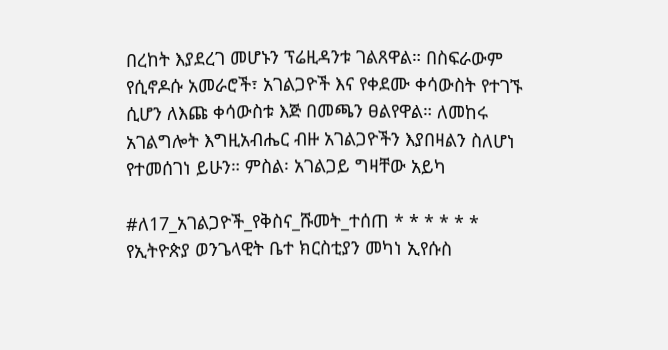በረከት እያደረገ መሆኑን ፕሬዚዳንቱ ገልጸዋል። በስፍራውም የሲኖዶሱ አመራሮች፣ አገልጋዮች እና የቀደሙ ቀሳውስት የተገኙ ሲሆን ለእጩ ቀሳውስቱ እጅ በመጫን ፀልየዋል። ለመከሩ አገልግሎት እግዚአብሔር ብዙ አገልጋዮችን እያበዛልን ስለሆነ የተመሰገነ ይሁን። ምስል፡ አገልጋይ ግዛቸው አይካ

#ለ17_አገልጋዮች_የቅስና_ሹመት_ተሰጠ * * * * * * የኢትዮጵያ ወንጌላዊት ቤተ ክርስቲያን መካነ ኢየሱስ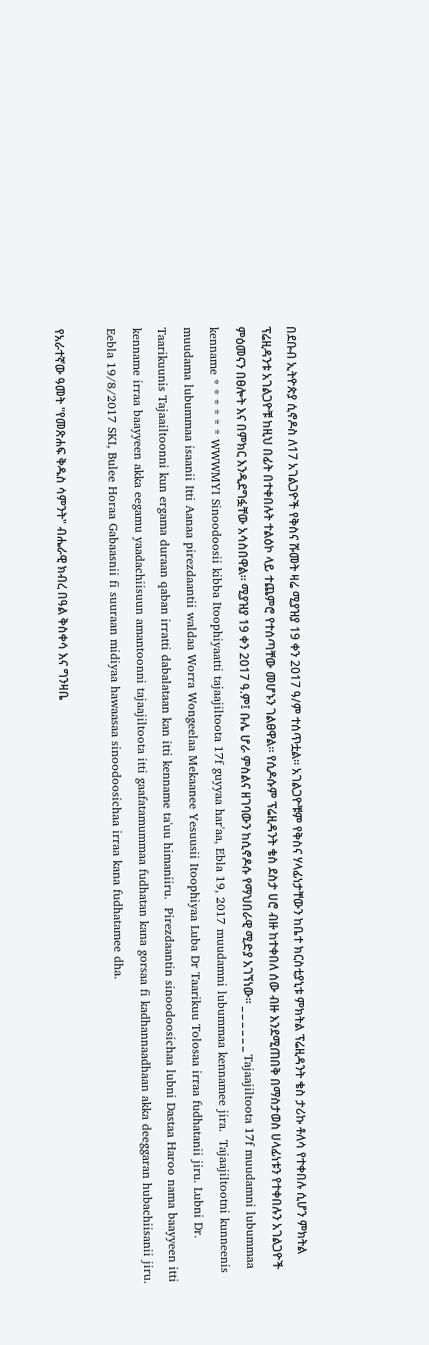በደቡብ ኢትዮጵያ ሲኖዶስ ለ17 አገልጋዮች የቅስና ሹመት ዛሬ ሚያዝያ 19 ቀን 2017 ዓ/ም ተሰጥቷል። አገልጋዮቹም የቅስና ሃላፊነታቸውን ከቤተ ክርስቲያኒቱ ምክትል ፕሬዚዳንት ቄስ ታሪኩ ቶለሳ የተቀበሉ ሲሆን ምክትል ፕሬዚዳንቱ አገልጋዮቹ ከዚህ በፊት በተቀበሉት ተልዕኮ ላይ ተጨምሮ የተሰጣቸው መሆኑን ገልፀዋል። የሲዶሱም ፕሬዚዳንት ቄስ ደስታ ሀሮ ብዙ ከተቀበለ ሰው ብዙ እንደሚጠበቅ በማስታወስ ሀላፊነቱን የተቀበሉን አገልጋዮች ምዕመናን በፀሎት እና በምክር እንዲደግፏቸው አሳስበዋል። ሚያዝያ 19 ቀን 2017 ዓ.ም፤ ቡሌ ሆራ ምስልና ዘገባውን ከሲኖዶሱ የማህበራዊ ሚድያ አገኘነው። _ _ _ _ _ _ Tajaajiltoota 17f muudamni lubummaa kenname * * * * * * WWWMYI Sinoodoosii kibba Itoophiyaatti tajaajiltoota 17f guyyaa har'aa, Ebla 19, 2017 muudamni lubummaa kennamee jira.  Tajaajiltootni kunneenis muudama lubummaa isaanii Itti Aanaa pirezdaantii waldaa Worra Wongeelaa Mekaanee Yesuusii Itoophiyaa Luba Dr Taarikuu Tolosaa irraa fudhatanii jiru. Lubni Dr. Taarikuunis Tajaailtoonni kun ergama duraan qaban irratti dabalataan kan itti kenname ta'uu himaniiru.  Pirezdaantin sinoodoosichaa lubni Dastaa Haroo nama baayyeen itti kenname irraa baayyeen akka eegamu yaadachiisuun amantoonni tajaajiltoota itti gaafatamummaa fudhatan kana gorsaa fi kadhannaadhaan akka deeggaran hubachiisanii jiru. Eebla 19/8/2017 SKI, Bulee Horaa Gabaasnii fi suuraan midiyaa hawaasaa sinoodoosichaa irraa kana fudhatamee dha.

የአራተኛው ዓመት "የመጽሐፍ ቅዱስ ሳምንት" ብሔራዊ ክብረ በዓል ቅስቀሳ እና ግንዛቤ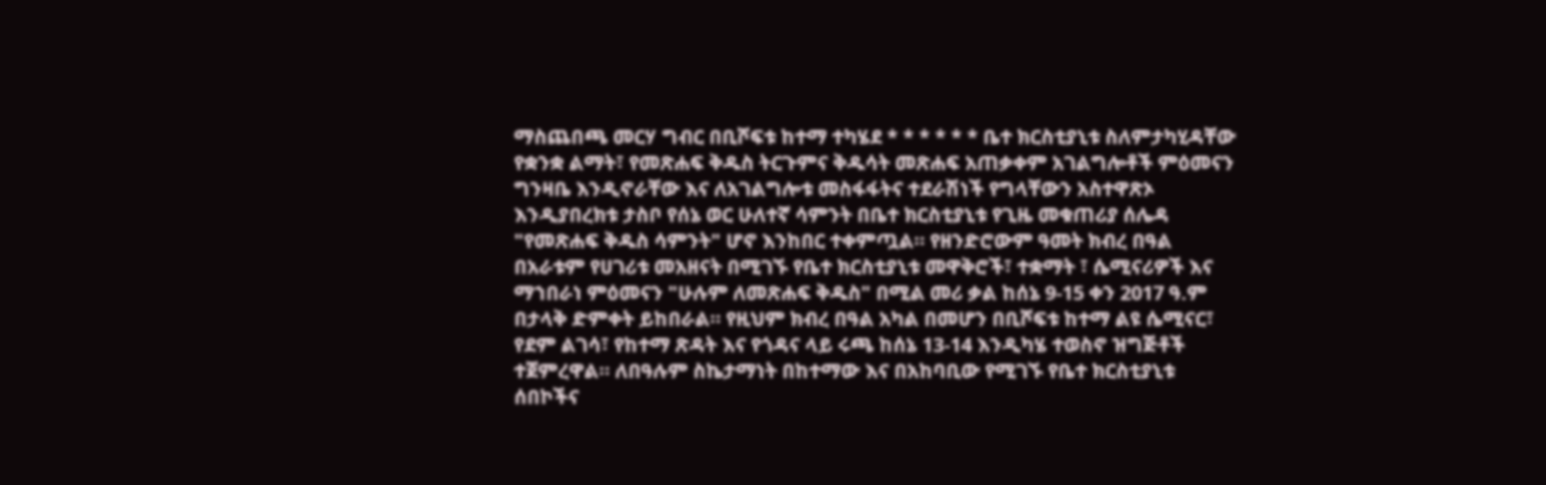ማስጨበጫ መርሃ ግብር በቢሾፍቱ ከተማ ተካሄደ * * * * * * ቤተ ክርስቲያኒቱ ስለምታካሂዳቸው የቋንቋ ልማት፣ የመጽሐፍ ቅዱስ ትርጉምና ቅዱሳት መጽሐፍ አጠቃቀም አገልግሎቶች ምዕመናን ግንዛቤ እንዲኖራቸው እና ለአገልግሎቱ መስፋፋትና ተደራሽነች የግላቸውን አስተዋጽኦ እንዲያበረክቱ ታስቦ የሰኔ ወር ሁለተኛ ሳምንት በቤተ ክርስቲያኒቱ የጊዜ መቁጠሪያ ሰሌዳ "የመጽሐፍ ቅዱስ ሳምንት" ሆኖ እንከበር ተቀምጧል። የዘንድሮውም ዓመት ክብረ በዓል በአራቱም የሀገሪቱ መአዘናት በሚገኙ የቤተ ክርስቲያኒቱ መዋቅሮች፣ ተቋማት ፣ ሴሚናሪዎች እና ማኀበራነ ምዕመናን "ሁሉም ለመጽሐፍ ቅዱስ" በሚል መሪ ቃል ከሰኔ 9-15 ቀን 2017 ዓ.ም በታላቅ ድምቀት ይከበራል። የዚህም ክብረ በዓል አካል በመሆን በቢሾፍቱ ከተማ ልዩ ሴሚናር፣ የደም ልገሳ፣ የከተማ ጽዳት እና የጎዳና ላይ ሩጫ ከሰኔ 13-14 እንዲካሄ ተወስኖ ዝግጅቶች ተጀምረዋል። ለበዓሉም ስኬታማነት በከተማው እና በአከባቢው የሚገኙ የቤተ ክርስቲያኒቱ ሰበኮችና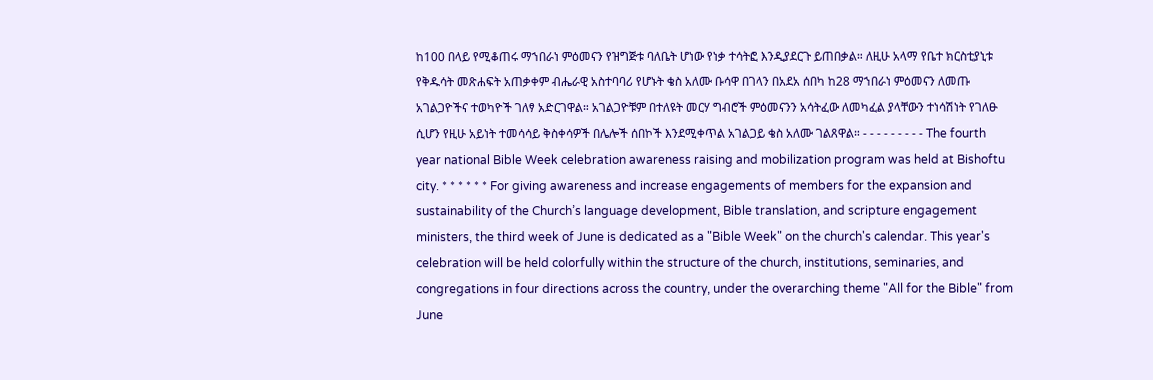ከ100 በላይ የሚቆጠሩ ማኀበራነ ምዕመናን የዝግጅቱ ባለቤት ሆነው የነቃ ተሳትፎ እንዲያደርጉ ይጠበቃል። ለዚሁ አላማ የቤተ ክርስቲያኒቱ የቅዱሳት መጽሐፍት አጠቃቀም ብሔራዊ አስተባባሪ የሆኑት ቄስ አለሙ ቡሳዋ በገላን በአደአ ሰበካ ከ28 ማኀበራነ ምዕመናን ለመጡ አገልጋዮችና ተወካዮች ገለፃ አድርገዋል። አገልጋዮቹም በተለዩት መርሃ ግብሮች ምዕመናንን አሳትፈው ለመካፈል ያላቸውን ተነሳሽነት የገለፁ ሲሆን የዚሁ አይነት ተመሳሳይ ቅስቀሳዎች በሌሎች ሰበኮች እንደሚቀጥል አገልጋይ ቄስ አለሙ ገልጸዋል። - - - - - - - - - The fourth year national Bible Week celebration awareness raising and mobilization program was held at Bishoftu city. * * * * * * For giving awareness and increase engagements of members for the expansion and sustainability of the Church’s language development, Bible translation, and scripture engagement ministers, the third week of June is dedicated as a "Bible Week" on the church's calendar. This year's celebration will be held colorfully within the structure of the church, institutions, seminaries, and congregations in four directions across the country, under the overarching theme "All for the Bible" from June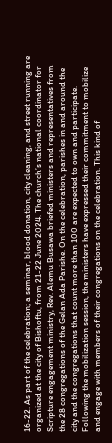16-22. As part of the celebration; a seminar, blood donation, city cleaning, and street running are organized at the city of Bishoftu, from 21-22 June 2024. The church’s national coordinator for Scripture engagement ministry, Rev. Alemu Busawa briefed ministers and representatives from the 28 congregations of the Gelan Ada Parishe. On the celebration, parishes in and around the city and the congregations that count more than 100 are expected to own and participate. Following the mobilization session, the ministers have expressed their commitment to mobilize and engage with members of their congregations on the celebration. This kind of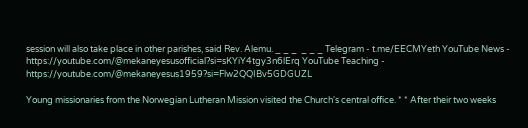session will also take place in other parishes, said Rev. Alemu. _ _ _  _ _ _ Telegram - t.me/EECMYeth YouTube News - https://youtube.com/@mekaneyesusofficial?si=sKYiY4tgy3n6lErq YouTube Teaching - https://youtube.com/@mekaneyesus1959?si=Flw2QQIBv5GDGUZL

Young missionaries from the Norwegian Lutheran Mission visited the Church's central office. * * After their two weeks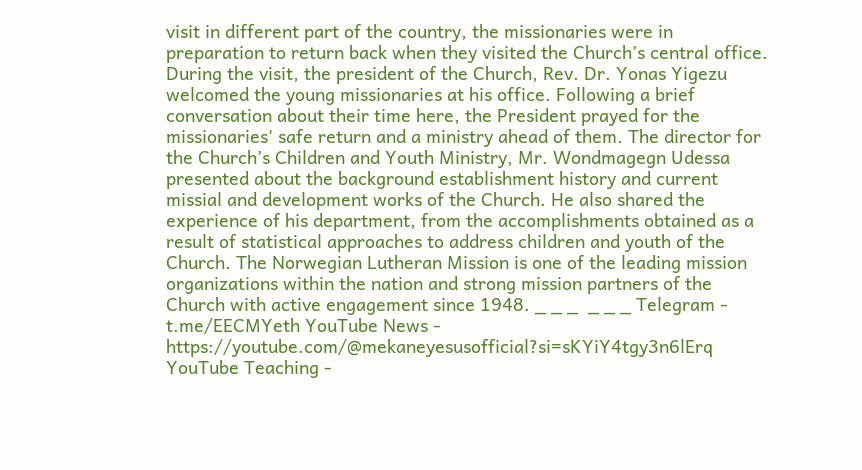visit in different part of the country, the missionaries were in preparation to return back when they visited the Church’s central office. During the visit, the president of the Church, Rev. Dr. Yonas Yigezu welcomed the young missionaries at his office. Following a brief conversation about their time here, the President prayed for the missionaries' safe return and a ministry ahead of them. The director for the Church’s Children and Youth Ministry, Mr. Wondmagegn Udessa presented about the background establishment history and current missial and development works of the Church. He also shared the experience of his department, from the accomplishments obtained as a result of statistical approaches to address children and youth of the Church. The Norwegian Lutheran Mission is one of the leading mission organizations within the nation and strong mission partners of the Church with active engagement since 1948. _ _ _  _ _ _ Telegram - t.me/EECMYeth YouTube News - https://youtube.com/@mekaneyesusofficial?si=sKYiY4tgy3n6lErq YouTube Teaching -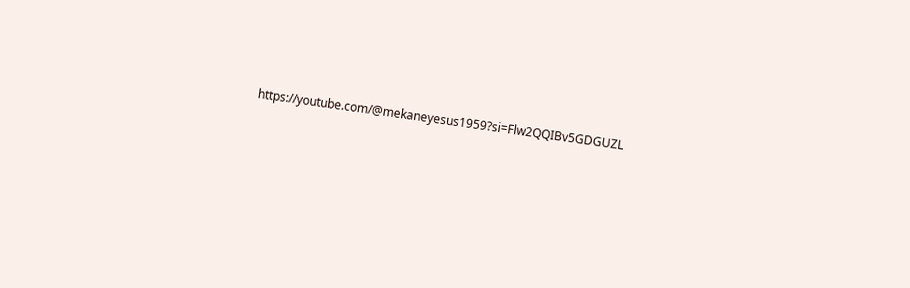https://youtube.com/@mekaneyesus1959?si=Flw2QQIBv5GDGUZL